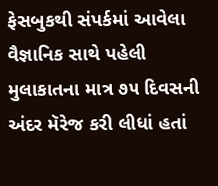ફેસબુકથી સંપર્કમાં આવેલા વૈજ્ઞાનિક સાથે પહેલી મુલાકાતના માત્ર ૭૫ દિવસની અંદર મૅરેજ કરી લીધાં હતાં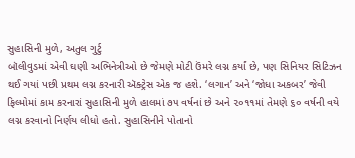સુહાસિની મુળે, અતુલ ગુર્ટુ
બૉલીવુડમાં એવી ઘણી અભિનેત્રીઓ છે જેમણે મોટી ઉંમરે લગ્ન કર્યાં છે, પણ સિનિયર સિટિઝન થઈ ગયાં પછી પ્રથમ લગ્ન કરનારી ઍક્ટ્રેસ એક જ હશે. ‘લગાન’ અને ‘જોધા અકબર’ જેવી ફિલ્મોમાં કામ કરનારાં સુહાસિની મુળે હાલમાં ૭૫ વર્ષનાં છે અને ૨૦૧૧માં તેમણે ૬૦ વર્ષની વયે લગ્ન કરવાનો નિર્ણય લીધો હતો. સુહાસિનીને પોતાનો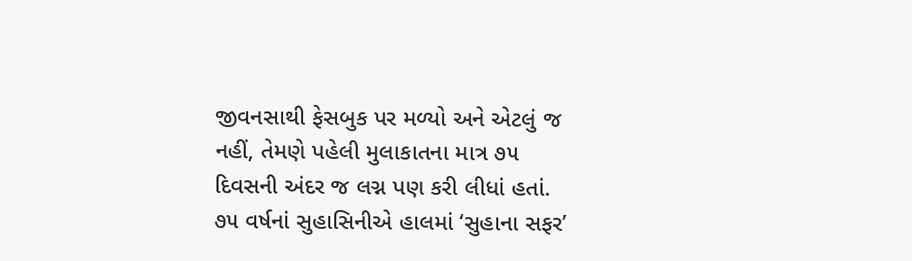જીવનસાથી ફેસબુક પર મળ્યો અને એટલું જ નહીં, તેમણે પહેલી મુલાકાતના માત્ર ૭૫ દિવસની અંદર જ લગ્ન પણ કરી લીધાં હતાં.
૭૫ વર્ષનાં સુહાસિનીએ હાલમાં ‘સુહાના સફર’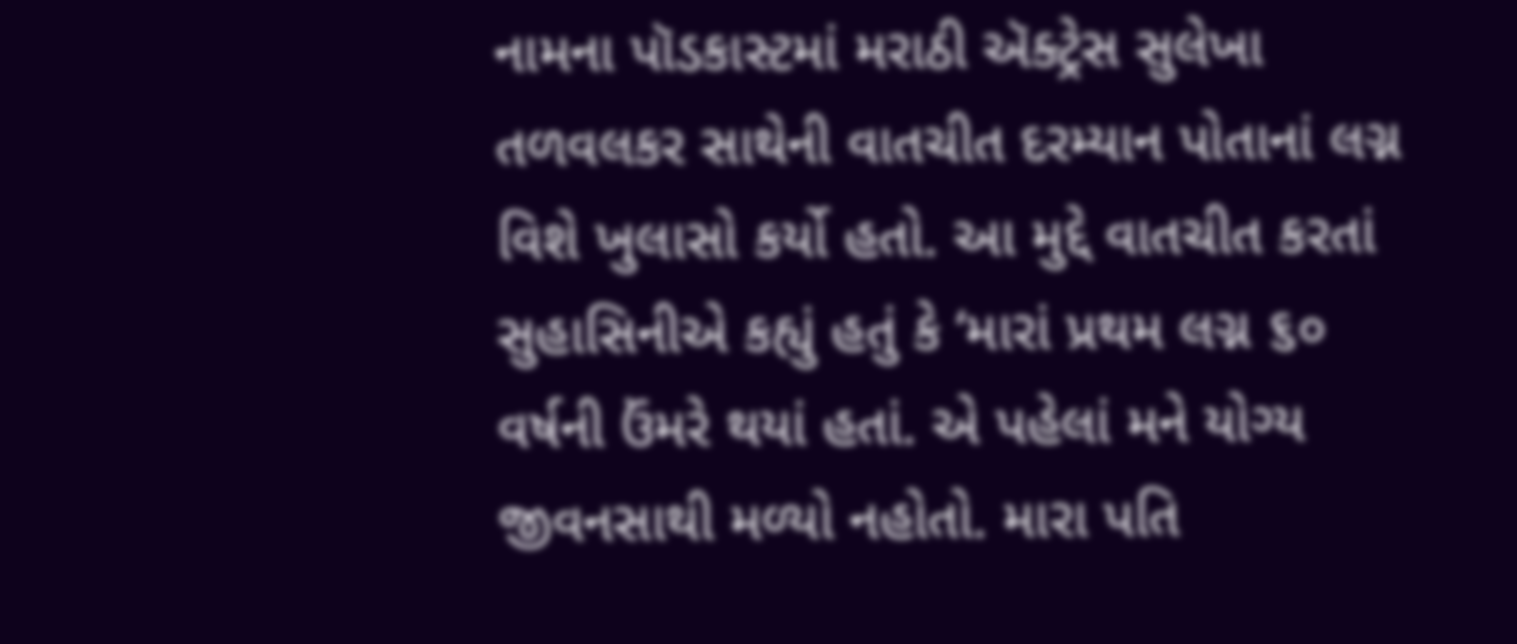નામના પૉડકાસ્ટમાં મરાઠી ઍક્ટ્રેસ સુલેખા તળવલકર સાથેની વાતચીત દરમ્યાન પોતાનાં લગ્ન વિશે ખુલાસો કર્યો હતો. આ મુદ્દે વાતચીત કરતાં સુહાસિનીએ કહ્યું હતું કે ‘મારાં પ્રથમ લગ્ન ૬૦ વર્ષની ઉંમરે થયાં હતાં. એ પહેલાં મને યોગ્ય જીવનસાથી મળ્યો નહોતો. મારા પતિ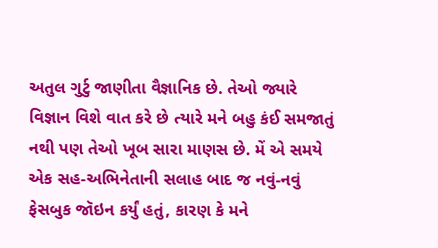અતુલ ગુર્ટુ જાણીતા વૈજ્ઞાનિક છે. તેઓ જ્યારે વિજ્ઞાન વિશે વાત કરે છે ત્યારે મને બહુ કંઈ સમજાતું નથી પણ તેઓ ખૂબ સારા માણસ છે. મેં એ સમયે એક સહ-અભિનેતાની સલાહ બાદ જ નવું-નવું ફેસબુક જૉઇન કર્યું હતું, કારણ કે મને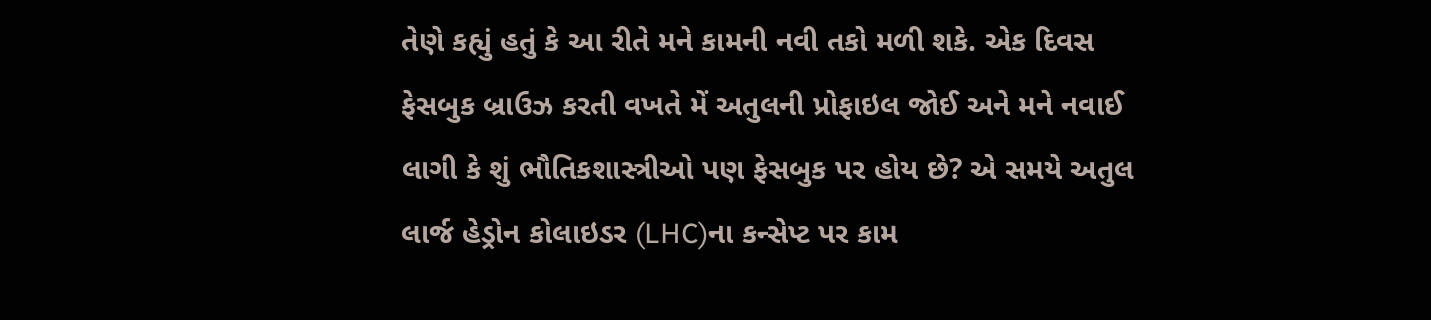તેણે કહ્યું હતું કે આ રીતે મને કામની નવી તકો મળી શકે. એક દિવસ ફેસબુક બ્રાઉઝ કરતી વખતે મેં અતુલની પ્રોફાઇલ જોઈ અને મને નવાઈ લાગી કે શું ભૌતિકશાસ્ત્રીઓ પણ ફેસબુક પર હોય છે? એ સમયે અતુલ લાર્જ હેડ્રોન કોલાઇડર (LHC)ના કન્સેપ્ટ પર કામ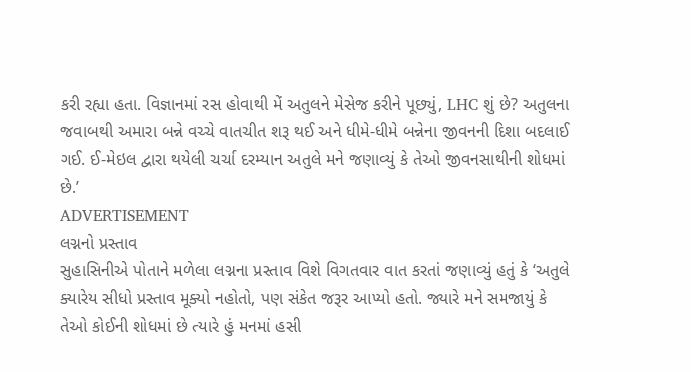કરી રહ્યા હતા. વિજ્ઞાનમાં રસ હોવાથી મેં અતુલને મેસેજ કરીને પૂછ્યું, LHC શું છે? અતુલના જવાબથી અમારા બન્ને વચ્ચે વાતચીત શરૂ થઈ અને ધીમે-ધીમે બન્નેના જીવનની દિશા બદલાઈ ગઈ. ઈ-મેઇલ દ્વારા થયેલી ચર્ચા દરમ્યાન અતુલે મને જણાવ્યું કે તેઓ જીવનસાથીની શોધમાં છે.’
ADVERTISEMENT
લગ્નનો પ્રસ્તાવ
સુહાસિનીએ પોતાને મળેલા લગ્નના પ્રસ્તાવ વિશે વિગતવાર વાત કરતાં જણાવ્યું હતું કે ‘અતુલે ક્યારેય સીધો પ્રસ્તાવ મૂક્યો નહોતો, પણ સંકેત જરૂર આપ્યો હતો. જ્યારે મને સમજાયું કે તેઓ કોઈની શોધમાં છે ત્યારે હું મનમાં હસી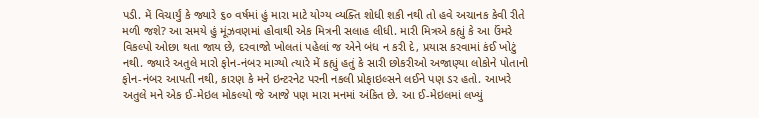પડી. મેં વિચાર્યું કે જ્યારે ૬૦ વર્ષમાં હું મારા માટે યોગ્ય વ્યક્તિ શોધી શકી નથી તો હવે અચાનક કેવી રીતે મળી જશે? આ સમયે હું મૂંઝવણમાં હોવાથી એક મિત્રની સલાહ લીધી. મારી મિત્રએ કહ્યું કે આ ઉંમરે વિકલ્પો ઓછા થતા જાય છે, દરવાજો ખોલતાં પહેલાં જ એને બંધ ન કરી દે, પ્રયાસ કરવામાં કંઈ ખોટું નથી. જ્યારે અતુલે મારો ફોન-નંબર માગ્યો ત્યારે મેં કહ્યું હતું કે સારી છોકરીઓ અજાણ્યા લોકોને પોતાનો ફોન-નંબર આપતી નથી, કારણ કે મને ઇન્ટરનેટ પરની નકલી પ્રોફાઇલ્સને લઈને પણ ડર હતો. આખરે અતુલે મને એક ઈ-મેઇલ મોકલ્યો જે આજે પણ મારા મનમાં અંકિત છે. આ ઈ-મેઇલમાં લખ્યું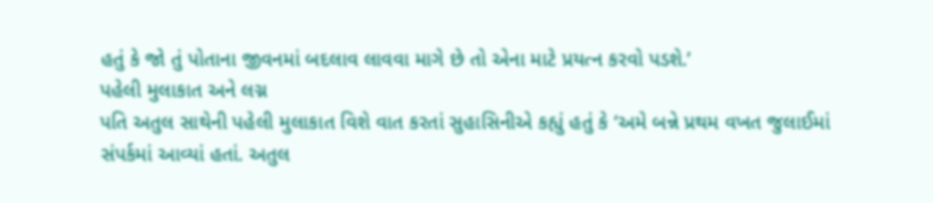હતું કે જો તું પોતાના જીવનમાં બદલાવ લાવવા માગે છે તો એના માટે પ્રયત્ન કરવો પડશે.’
પહેલી મુલાકાત અને લગ્ન
પતિ અતુલ સાથેની પહેલી મુલાકાત વિશે વાત કરતાં સુહાસિનીએ કહ્યું હતું કે ‘અમે બન્ને પ્રથમ વખત જુલાઈમાં સંપર્કમાં આવ્યાં હતાં. અતુલ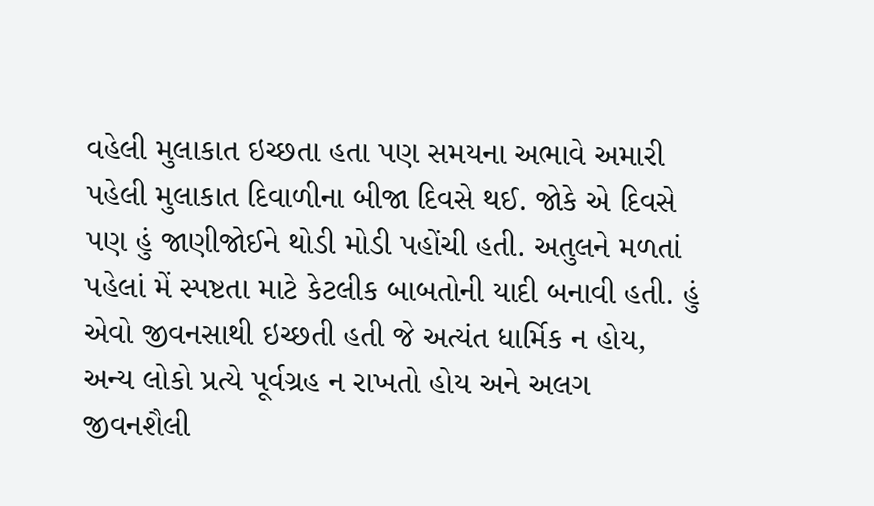વહેલી મુલાકાત ઇચ્છતા હતા પણ સમયના અભાવે અમારી પહેલી મુલાકાત દિવાળીના બીજા દિવસે થઈ. જોકે એ દિવસે પણ હું જાણીજોઈને થોડી મોડી પહોંચી હતી. અતુલને મળતાં પહેલાં મેં સ્પષ્ટતા માટે કેટલીક બાબતોની યાદી બનાવી હતી. હું એવો જીવનસાથી ઇચ્છતી હતી જે અત્યંત ધાર્મિક ન હોય, અન્ય લોકો પ્રત્યે પૂર્વગ્રહ ન રાખતો હોય અને અલગ જીવનશૈલી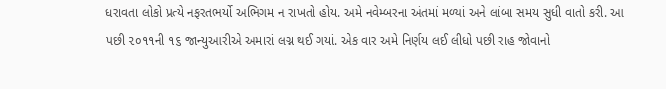ધરાવતા લોકો પ્રત્યે નફરતભર્યો અભિગમ ન રાખતો હોય. અમે નવેમ્બરના અંતમાં મળ્યાં અને લાંબા સમય સુધી વાતો કરી. આ પછી ૨૦૧૧ની ૧૬ જાન્યુઆરીએ અમારાં લગ્ન થઈ ગયાં. એક વાર અમે નિર્ણય લઈ લીધો પછી રાહ જોવાનો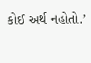કોઈ અર્થ નહોતો.’